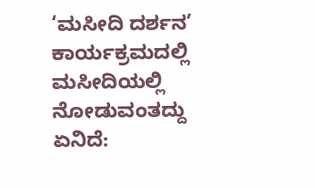‘ಮಸೀದಿ ದರ್ಶನ’ ಕಾರ್ಯಕ್ರಮದಲ್ಲಿ ಮಸೀದಿಯಲ್ಲಿ ನೋಡುವಂತದ್ದು ಏನಿದೆ: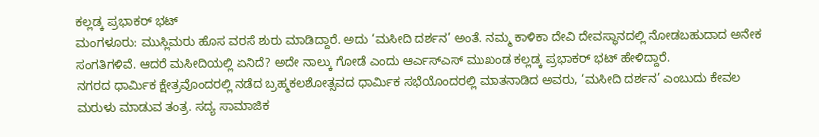ಕಲ್ಲಡ್ಕ ಪ್ರಭಾಕರ್ ಭಟ್
ಮಂಗಳೂರು: ಮುಸ್ಲಿಮರು ಹೊಸ ವರಸೆ ಶುರು ಮಾಡಿದ್ದಾರೆ. ಅದು ‘ಮಸೀದಿ ದರ್ಶನ’ ಅಂತೆ. ನಮ್ಮ ಕಾಳಿಕಾ ದೇವಿ ದೇವಸ್ಥಾನದಲ್ಲಿ ನೋಡಬಹುದಾದ ಅನೇಕ ಸಂಗತಿಗಳಿವೆ. ಆದರೆ ಮಸೀದಿಯಲ್ಲಿ ಏನಿದೆ? ಅದೇ ನಾಲ್ಕು ಗೋಡೆ ಎಂದು ಆರ್ಎಸ್ಎಸ್ ಮುಖಂಡ ಕಲ್ಲಡ್ಕ ಪ್ರಭಾಕರ್ ಭಟ್ ಹೇಳಿದ್ದಾರೆ.
ನಗರದ ಧಾರ್ಮಿಕ ಕ್ಷೇತ್ರವೊಂದರಲ್ಲಿ ನಡೆದ ಬ್ರಹ್ಮಕಲಶೋತ್ಸವದ ಧಾರ್ಮಿಕ ಸಭೆಯೊಂದರಲ್ಲಿ ಮಾತನಾಡಿದ ಅವರು, ‘ಮಸೀದಿ ದರ್ಶನ’ ಎಂಬುದು ಕೇವಲ ಮರುಳು ಮಾಡುವ ತಂತ್ರ. ಸದ್ಯ ಸಾಮಾಜಿಕ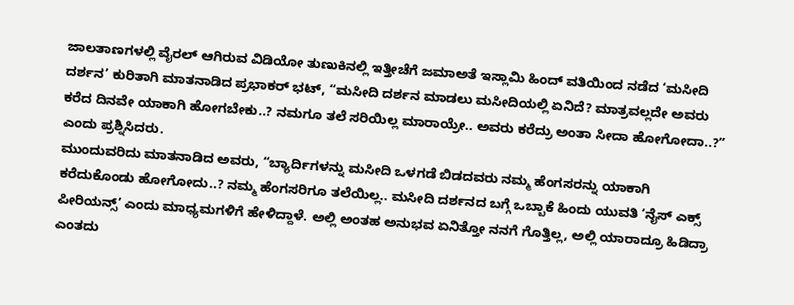ಜಾಲತಾಣಗಳಲ್ಲಿ ವೈರಲ್ ಆಗಿರುವ ವಿಡಿಯೋ ತುಣುಕಿನಲ್ಲಿ ಇತ್ತೀಚೆಗೆ ಜಮಾಅತೆ ಇಸ್ಲಾಮಿ ಹಿಂದ್ ವತಿಯಿಂದ ನಡೆದ ‘ಮಸೀದಿ ದರ್ಶನ’ ಕುರಿತಾಗಿ ಮಾತನಾಡಿದ ಪ್ರಭಾಕರ್ ಭಟ್, “ಮಸೀದಿ ದರ್ಶನ ಮಾಡಲು ಮಸೀದಿಯಲ್ಲಿ ಏನಿದೆ? ಮಾತ್ರವಲ್ಲದೇ ಅವರು ಕರೆದ ದಿನವೇ ಯಾಕಾಗಿ ಹೋಗಬೇಕು..? ನಮಗೂ ತಲೆ ಸರಿಯಿಲ್ಲ ಮಾರಾಯ್ರೇ.. ಅವರು ಕರೆದ್ರು ಅಂತಾ ಸೀದಾ ಹೋಗೋದಾ..?” ಎಂದು ಪ್ರಶ್ನಿಸಿದರು.
ಮುಂದುವರಿದು ಮಾತನಾಡಿದ ಅವರು, “ಬ್ಯಾರ್ದಿಗಳನ್ನು ಮಸೀದಿ ಒಳಗಡೆ ಬಿಡದವರು ನಮ್ಮ ಹೆಂಗಸರನ್ನು ಯಾಕಾಗಿ ಕರೆದುಕೊಂಡು ಹೋಗೋದು..? ನಮ್ಮ ಹೆಂಗಸರಿಗೂ ತಲೆಯಿಲ್ಲ.. ಮಸೀದಿ ದರ್ಶನದ ಬಗ್ಗೆ ಒಬ್ಬಾಕೆ ಹಿಂದು ಯುವತಿ ‘ನೈಸ್ ಎಕ್ಸ್ ಪೀರಿಯನ್ಸ್’ ಎಂದು ಮಾಧ್ಯಮಗಳಿಗೆ ಹೇಳಿದ್ದಾಳೆ. ಅಲ್ಲಿ ಅಂತಹ ಅನುಭವ ಏನಿತ್ತೋ ನನಗೆ ಗೊತ್ತಿಲ್ಲ, ಅಲ್ಲಿ ಯಾರಾದ್ರೂ ಹಿಡಿದ್ರಾ ಎಂತದು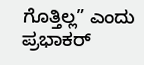ಗೊತ್ತಿಲ್ಲ” ಎಂದು ಪ್ರಭಾಕರ್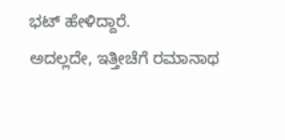ಭಟ್ ಹೇಳಿದ್ದಾರೆ.
ಅದಲ್ಲದೇ, ಇತ್ತೀಚೆಗೆ ರಮಾನಾಥ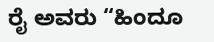ರೈ ಅವರು “ಹಿಂದೂ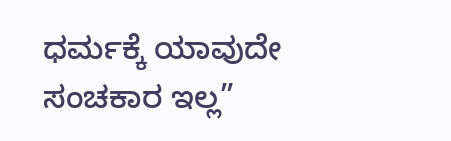ಧರ್ಮಕ್ಕೆ ಯಾವುದೇ ಸಂಚಕಾರ ಇಲ್ಲ”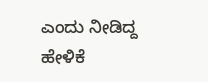ಎಂದು ನೀಡಿದ್ದ ಹೇಳಿಕೆ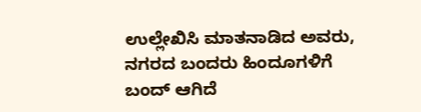ಉಲ್ಲೇಖಿಸಿ ಮಾತನಾಡಿದ ಅವರು, ನಗರದ ಬಂದರು ಹಿಂದೂಗಳಿಗೆ ಬಂದ್ ಆಗಿದೆ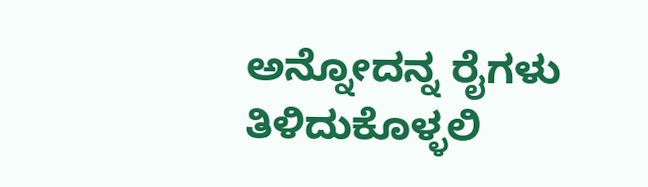ಅನ್ನೋದನ್ನ ರೈಗಳು ತಿಳಿದುಕೊಳ್ಳಲಿ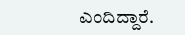ಎಂದಿದ್ದಾರೆ.